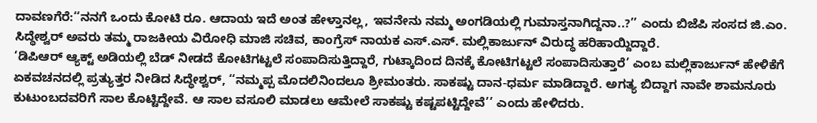ದಾವಣಗೆರೆ:‘‘ನನಗೆ ಒಂದು ಕೋಟಿ ರೂ. ಆದಾಯ ಇದೆ ಅಂತ ಹೇಳ್ತಾನಲ್ಲ, ಇವನೇನು ನಮ್ಮ ಅಂಗಡಿಯಲ್ಲಿ ಗುಮಾಸ್ತನಾಗಿದ್ದನಾ..?’’ ಎಂದು ಬಿಜೆಪಿ ಸಂಸದ ಜಿ.ಎಂ. ಸಿದ್ಧೇಶ್ವರ್ ಅವರು ತಮ್ಮ ರಾಜಕೀಯ ವಿರೋಧಿ ಮಾಜಿ ಸಚಿವ, ಕಾಂಗ್ರೆಸ್ ನಾಯಕ ಎಸ್.ಎಸ್. ಮಲ್ಲಿಕಾರ್ಜುನ್ ವಿರುದ್ಧ ಹರಿಹಾಯ್ದಿದ್ದಾರೆ.
‘ಡಿಪಿಆರ್ ಆ್ಯಕ್ಟ್ ಅಡಿಯಲ್ಲಿ ಬೆಡ್ ನೀಡದೆ ಕೋಟಿಗಟ್ಟಲೆ ಸಂಪಾದಿಸುತ್ತಿದ್ದಾರೆ, ಗುಟ್ಕಾದಿಂದ ದಿನಕ್ಕೆ ಕೋಟಿಗಟ್ಟಲೆ ಸಂಪಾದಿಸುತ್ತಾರೆ’ ಎಂಬ ಮಲ್ಲಿಕಾರ್ಜುನ್ ಹೇಳಿಕೆಗೆ ಏಕವಚನದಲ್ಲಿ ಪ್ರತ್ಯುತ್ತರ ನೀಡಿದ ಸಿದ್ಧೇಶ್ವರ್, ‘‘ನಮ್ಮಪ್ಪ ಮೊದಲಿನಿಂದಲೂ ಶ್ರೀಮಂತರು. ಸಾಕಷ್ಟು ದಾನ-ಧರ್ಮ ಮಾಡಿದ್ದಾರೆ. ಅಗತ್ಯ ಬಿದ್ದಾಗ ನಾವೇ ಶಾಮನೂರು ಕುಟುಂಬದವರಿಗೆ ಸಾಲ ಕೊಟ್ಟಿದ್ದೇವೆ. ಆ ಸಾಲ ವಸೂಲಿ ಮಾಡಲು ಆಮೇಲೆ ಸಾಕಷ್ಟು ಕಷ್ಟಪಟ್ಟಿದ್ದೇವೆ’’ ಎಂದು ಹೇಳಿದರು.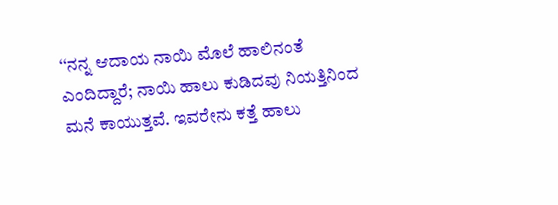‘‘ನನ್ನ ಆದಾಯ ನಾಯಿ ಮೊಲೆ ಹಾಲಿನಂತೆ ಎಂದಿದ್ದಾರೆ; ನಾಯಿ ಹಾಲು ಕುಡಿದವು ನಿಯತ್ತಿನಿಂದ ಮನೆ ಕಾಯುತ್ತವೆ. ಇವರೇನು ಕತ್ತೆ ಹಾಲು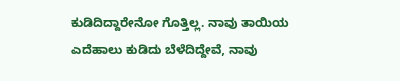ಕುಡಿದಿದ್ದಾರೇನೋ ಗೊತ್ತಿಲ್ಲ. ನಾವು ತಾಯಿಯ ಎದೆಹಾಲು ಕುಡಿದು ಬೆಳೆದಿದ್ದೇವೆ, ನಾವು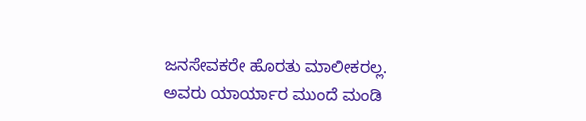ಜನಸೇವಕರೇ ಹೊರತು ಮಾಲೀಕರಲ್ಲ. ಅವರು ಯಾರ್ಯಾರ ಮುಂದೆ ಮಂಡಿ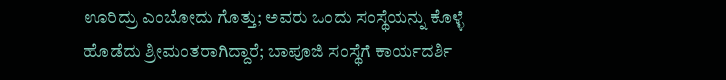ಊರಿದ್ರು ಎಂಬೋದು ಗೊತ್ತು; ಅವರು ಒಂದು ಸಂಸ್ಥೆಯನ್ನು ಕೊಳ್ಳೆ ಹೊಡೆದು ಶ್ರೀಮಂತರಾಗಿದ್ದಾರೆ; ಬಾಪೂಜಿ ಸಂಸ್ಥೆಗೆ ಕಾರ್ಯದರ್ಶಿ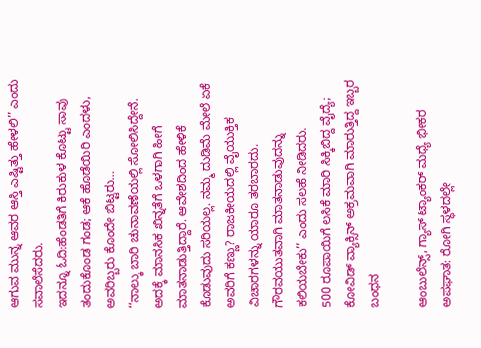ಆಗುವ ಮುನ್ನ ಆವರ ಆಸ್ತಿ ಎಷ್ಟಿತ್ತು ಹೇಳಲಿ’’ ಎಂದು ಸವಾಲೆಸೆದರು.
ಇದನ್ನೂ ಓದಿ:ಹೆಂಡತಿಗೆ ಕಿರುಕುಳ ಕೊಟ್ಟು ಸಾವು ತಂದುಕೊಂಡ ಗಂಡ; ಆಕೆ ಹೊಡೆಯಿರಿ ಎಂದಳು, ಅವರಿಬ್ಬರು ಕೊಂದೇ ಬಿಟ್ಟರು…
‘‘ನಾಲ್ಕು ಬಾರಿ ಚುನಾವಣೆಯಲ್ಲಿ ಸೋಲಿಸಿದ್ದೇನೆ. ಅದಕ್ಕೆ ಮಾನಸಿಕ ಖಿನ್ನತೆಗೆ ಒಳಗಾಗಿ ಹೀಗೆ ಮಾತನಾಡುತ್ತಿದ್ದಾರೆ. ಆವೇಶದಿಂದ ಹೇಳಿಕೆ ಕೊಡುವುದು ಸರಿಯಲ್ಲ. ನಮ್ಮ ದುಡಿಮೆ ಮೇಲೆ ಏಕೆ ಅವರಿಗೆ ಕಣ್ಣು? ರಾಜಕೀಯದಲ್ಲಿ ವೈಯುಕ್ತಿಕ ವಿಚಾರಗಳನ್ನು ಯಾರೂ ತರಬಾರದು. ಗೌರವಯುತವಾಗಿ ಮಾತನಾಡುವುದನ್ನು ಕಲಿಯಬೇಕು’’ ಎಂದು ಸಲಹೆ ನೀಡಿದರು.
500 ರೂಪಾಯಿಗೆ ಲಸಿಕೆ ಮಾರಿ ಸಿಕ್ಕಿಬಿದ್ದ ವೈದ್ಯೆ; ಕೋವಿಡ್ ವ್ಯಾಕ್ಸಿನ್ ಅಕ್ರಮವಾಗಿ ಮಾರುತ್ತಿದ್ದ ಇಬ್ಬರ ಬಂಧನ

ಆಂಬುಲೆನ್ಸ್, ಗ್ಯಾಸ್ ಟ್ಯಾಂಕರ್ ಮಧ್ಯೆ ಭೀಕರ ಅಪಘಾತ: ರೋಗಿ ಸ್ಥಳದಲ್ಲೇ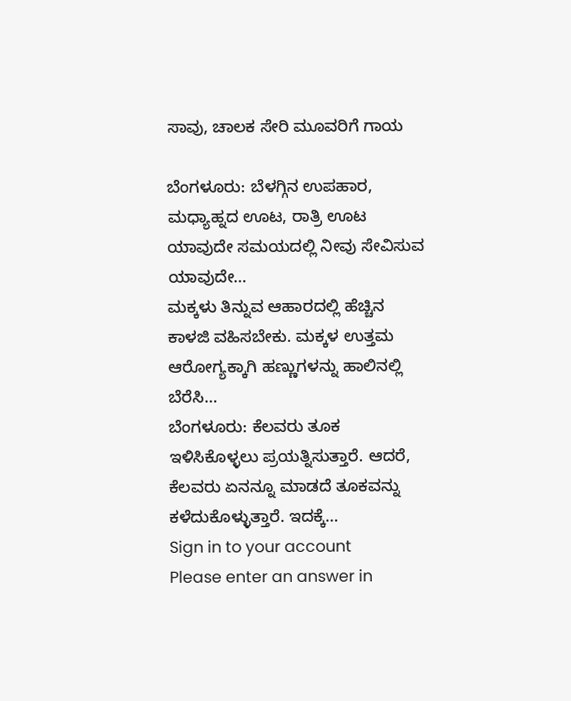ಸಾವು, ಚಾಲಕ ಸೇರಿ ಮೂವರಿಗೆ ಗಾಯ

ಬೆಂಗಳೂರು: ಬೆಳಗ್ಗಿನ ಉಪಹಾರ, ಮಧ್ಯಾಹ್ನದ ಊಟ, ರಾತ್ರಿ ಊಟ ಯಾವುದೇ ಸಮಯದಲ್ಲಿ ನೀವು ಸೇವಿಸುವ ಯಾವುದೇ…
ಮಕ್ಕಳು ತಿನ್ನುವ ಆಹಾರದಲ್ಲಿ ಹೆಚ್ಚಿನ ಕಾಳಜಿ ವಹಿಸಬೇಕು. ಮಕ್ಕಳ ಉತ್ತಮ ಆರೋಗ್ಯಕ್ಕಾಗಿ ಹಣ್ಣುಗಳನ್ನು ಹಾಲಿನಲ್ಲಿ ಬೆರೆಸಿ…
ಬೆಂಗಳೂರು: ಕೆಲವರು ತೂಕ ಇಳಿಸಿಕೊಳ್ಳಲು ಪ್ರಯತ್ನಿಸುತ್ತಾರೆ. ಆದರೆ, ಕೆಲವರು ಏನನ್ನೂ ಮಾಡದೆ ತೂಕವನ್ನು ಕಳೆದುಕೊಳ್ಳುತ್ತಾರೆ. ಇದಕ್ಕೆ…
Sign in to your account
Please enter an answer in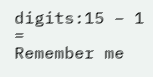digits:15 − 1 =
Remember me